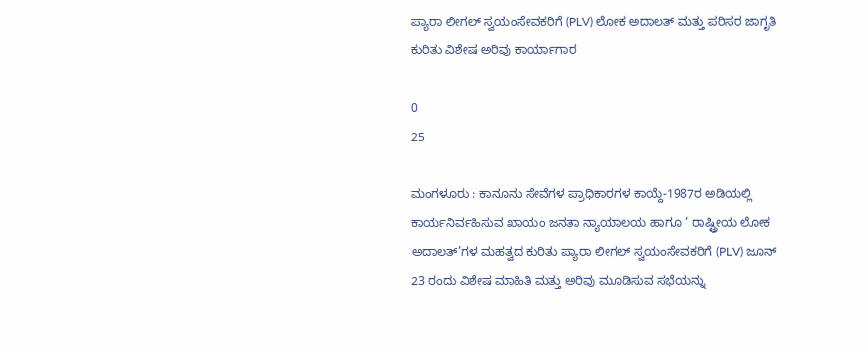ಪ್ಯಾರಾ ಲೀಗಲ್ ಸ್ವಯಂಸೇವಕರಿಗೆ (PLV) ಲೋಕ ಅದಾಲತ್ ಮತ್ತು ಪರಿಸರ ಜಾಗೃತಿ ಕುರಿತು ವಿಶೇಷ ಅರಿವು ಕಾರ್ಯಾಗಾರ

0
25

ಮಂಗಳೂರು : ಕಾನೂನು ಸೇವೆಗಳ ಪ್ರಾಧಿಕಾರಗಳ ಕಾಯ್ದೆ-1987ರ ಅಡಿಯಲ್ಲಿ ಕಾರ್ಯನಿರ್ವಹಿಸುವ ಖಾಯಂ ಜನತಾ ನ್ಯಾಯಾಲಯ ಹಾಗೂ ‘ ರಾಷ್ಟ್ರೀಯ ಲೋಕ ಅದಾಲತ್‌’ಗಳ ಮಹತ್ವದ ಕುರಿತು ಪ್ಯಾರಾ ಲೀಗಲ್ ಸ್ವಯಂಸೇವಕರಿಗೆ (PLV) ಜೂನ್ 23 ರಂದು ವಿಶೇಷ ಮಾಹಿತಿ ಮತ್ತು ಅರಿವು ಮೂಡಿಸುವ ಸಭೆಯನ್ನು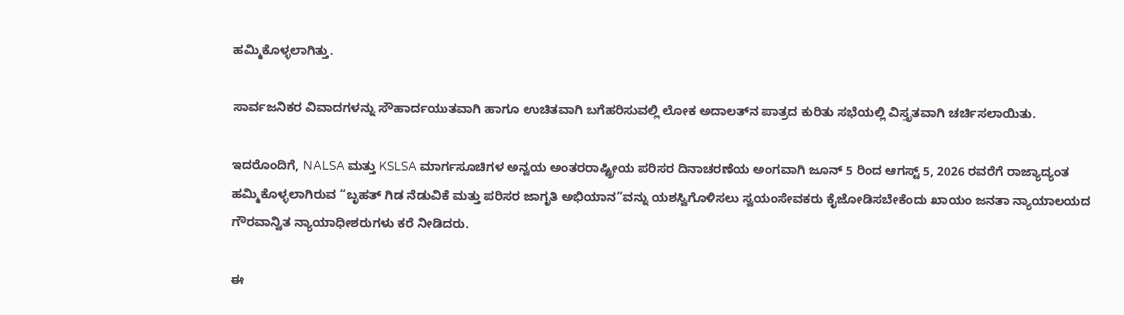ಹಮ್ಮಿಕೊಳ್ಳಲಾಗಿತ್ತು.

ಸಾರ್ವಜನಿಕರ ವಿವಾದಗಳನ್ನು ಸೌಹಾರ್ದಯುತವಾಗಿ ಹಾಗೂ ಉಚಿತವಾಗಿ ಬಗೆಹರಿಸುವಲ್ಲಿ ಲೋಕ ಅದಾಲತ್‌ನ ಪಾತ್ರದ ಕುರಿತು ಸಭೆಯಲ್ಲಿ ವಿಸ್ತೃತವಾಗಿ ಚರ್ಚಿಸಲಾಯಿತು.

ಇದರೊಂದಿಗೆ, NALSA ಮತ್ತು KSLSA ಮಾರ್ಗಸೂಚಿಗಳ ಅನ್ವಯ ಅಂತರರಾಷ್ಟ್ರೀಯ ಪರಿಸರ ದಿನಾಚರಣೆಯ ಅಂಗವಾಗಿ ಜೂನ್ 5 ರಿಂದ ಆಗಸ್ಟ್ 5, 2026 ರವರೆಗೆ ರಾಜ್ಯಾದ್ಯಂತ ಹಮ್ಮಿಕೊಳ್ಳಲಾಗಿರುವ “ಬೃಹತ್ ಗಿಡ ನೆಡುವಿಕೆ ಮತ್ತು ಪರಿಸರ ಜಾಗೃತಿ ಅಭಿಯಾನ”ವನ್ನು ಯಶಸ್ವಿಗೊಳಿಸಲು ಸ್ವಯಂಸೇವಕರು ಕೈಜೋಡಿಸಬೇಕೆಂದು ಖಾಯಂ ಜನತಾ ನ್ಯಾಯಾಲಯದ ಗೌರವಾನ್ವಿತ ನ್ಯಾಯಾಧೀಶರುಗಳು ಕರೆ ನೀಡಿದರು.

ಈ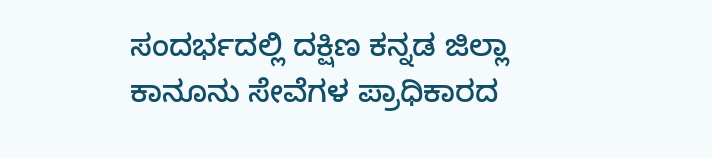ಸಂದರ್ಭದಲ್ಲಿ ದಕ್ಷಿಣ ಕನ್ನಡ ಜಿಲ್ಲಾ ಕಾನೂನು ಸೇವೆಗಳ ಪ್ರಾಧಿಕಾರದ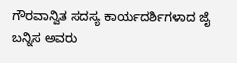ಗೌರವಾನ್ವಿತ ಸದಸ್ಯ ಕಾರ್ಯದರ್ಶಿಗಳಾದ ಜೈ ಬನ್ನಿಸ ಅವರು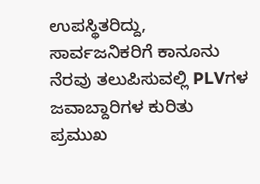ಉಪಸ್ಥಿತರಿದ್ದು, ಸಾರ್ವಜನಿಕರಿಗೆ ಕಾನೂನು ನೆರವು ತಲುಪಿಸುವಲ್ಲಿ PLVಗಳ ಜವಾಬ್ದಾರಿಗಳ ಕುರಿತು ಪ್ರಮುಖ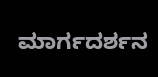ಮಾರ್ಗದರ್ಶನ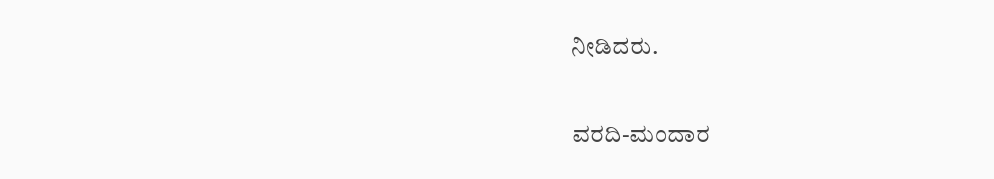ನೀಡಿದರು.

ವರದಿ-ಮಂದಾರ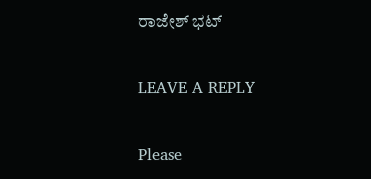ರಾಜೇಶ್ ಭಟ್

LEAVE A REPLY

Please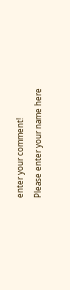enter your comment!
Please enter your name here